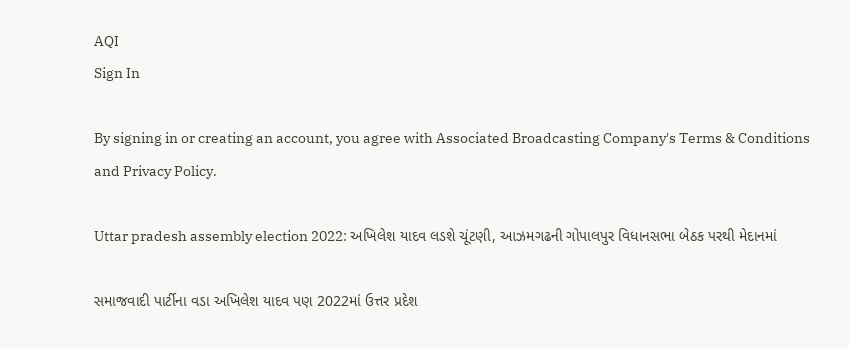AQI
Sign In

By signing in or creating an account, you agree with Associated Broadcasting Company's Terms & Conditions and Privacy Policy.

Uttar pradesh assembly election 2022: અખિલેશ યાદવ લડશે ચૂંટણી, આઝમગઢની ગોપાલપુર વિધાનસભા બેઠક પરથી મેદાનમાં

સમાજવાદી પાર્ટીના વડા અખિલેશ યાદવ પણ 2022માં ઉત્તર પ્રદેશ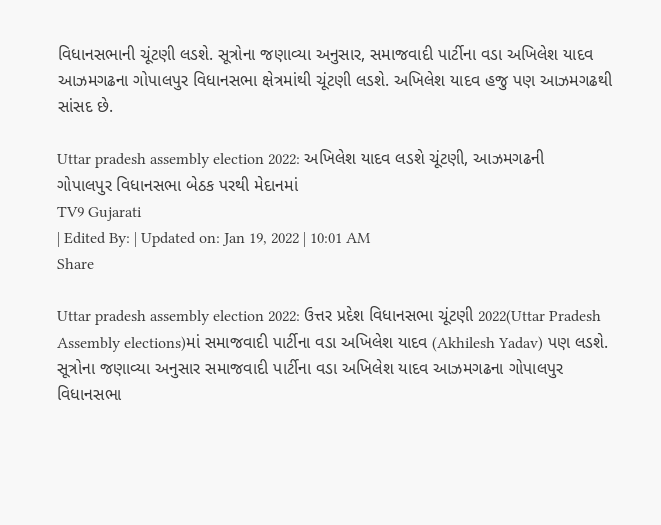વિધાનસભાની ચૂંટણી લડશે. સૂત્રોના જણાવ્યા અનુસાર, સમાજવાદી પાર્ટીના વડા અખિલેશ યાદવ આઝમગઢના ગોપાલપુર વિધાનસભા ક્ષેત્રમાંથી ચૂંટણી લડશે. અખિલેશ યાદવ હજુ પણ આઝમગઢથી સાંસદ છે.

Uttar pradesh assembly election 2022: અખિલેશ યાદવ લડશે ચૂંટણી, આઝમગઢની ગોપાલપુર વિધાનસભા બેઠક પરથી મેદાનમાં
TV9 Gujarati
| Edited By: | Updated on: Jan 19, 2022 | 10:01 AM
Share

Uttar pradesh assembly election 2022: ઉત્તર પ્રદેશ વિધાનસભા ચૂંટણી 2022(Uttar Pradesh Assembly elections)માં સમાજવાદી પાર્ટીના વડા અખિલેશ યાદવ (Akhilesh Yadav) પણ લડશે. સૂત્રોના જણાવ્યા અનુસાર સમાજવાદી પાર્ટીના વડા અખિલેશ યાદવ આઝમગઢના ગોપાલપુર વિધાનસભા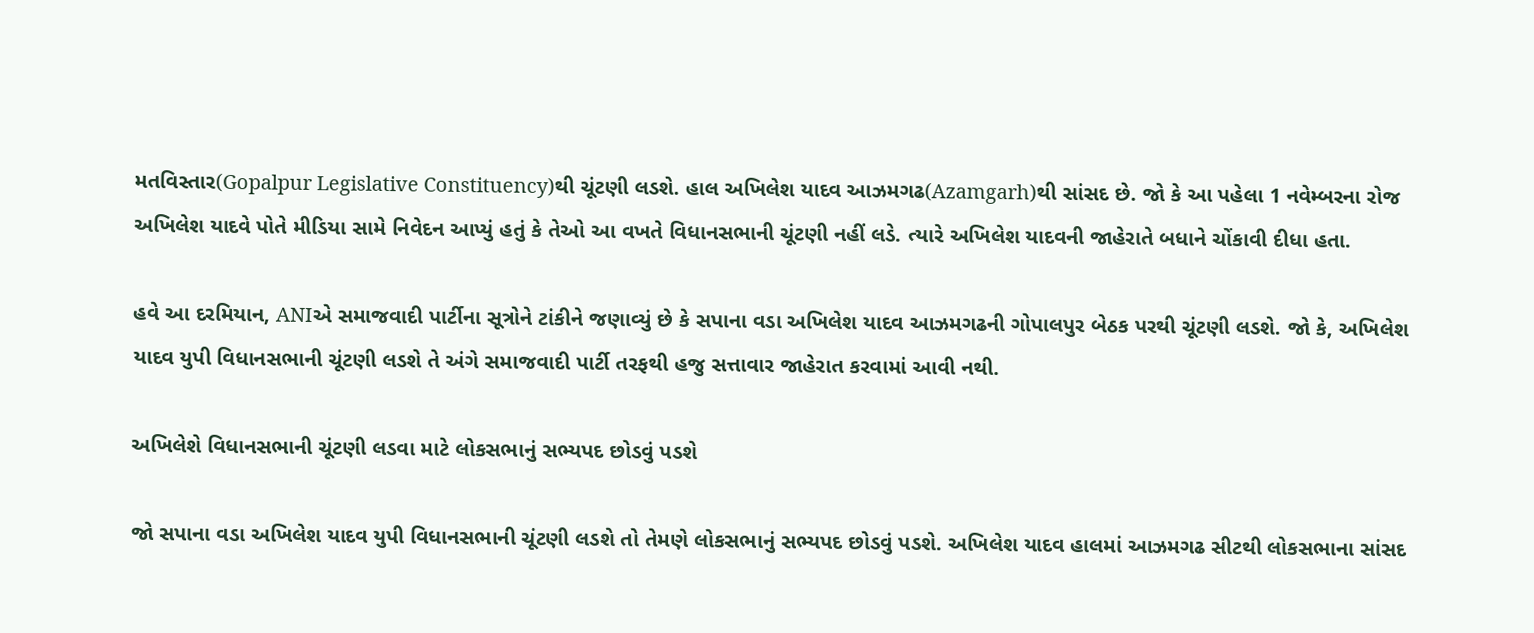મતવિસ્તાર(Gopalpur Legislative Constituency)થી ચૂંટણી લડશે. હાલ અખિલેશ યાદવ આઝમગઢ(Azamgarh)થી સાંસદ છે. જો કે આ પહેલા 1 નવેમ્બરના રોજ અખિલેશ યાદવે પોતે મીડિયા સામે નિવેદન આપ્યું હતું કે તેઓ આ વખતે વિધાનસભાની ચૂંટણી નહીં લડે. ત્યારે અખિલેશ યાદવની જાહેરાતે બધાને ચોંકાવી દીધા હતા.

હવે આ દરમિયાન, ANIએ સમાજવાદી પાર્ટીના સૂત્રોને ટાંકીને જણાવ્યું છે કે સપાના વડા અખિલેશ યાદવ આઝમગઢની ગોપાલપુર બેઠક પરથી ચૂંટણી લડશે. જો કે, અખિલેશ યાદવ યુપી વિધાનસભાની ચૂંટણી લડશે તે અંગે સમાજવાદી પાર્ટી તરફથી હજુ સત્તાવાર જાહેરાત કરવામાં આવી નથી.

અખિલેશે વિધાનસભાની ચૂંટણી લડવા માટે લોકસભાનું સભ્યપદ છોડવું પડશે

જો સપાના વડા અખિલેશ યાદવ યુપી વિધાનસભાની ચૂંટણી લડશે તો તેમણે લોકસભાનું સભ્યપદ છોડવું પડશે. અખિલેશ યાદવ હાલમાં આઝમગઢ સીટથી લોકસભાના સાંસદ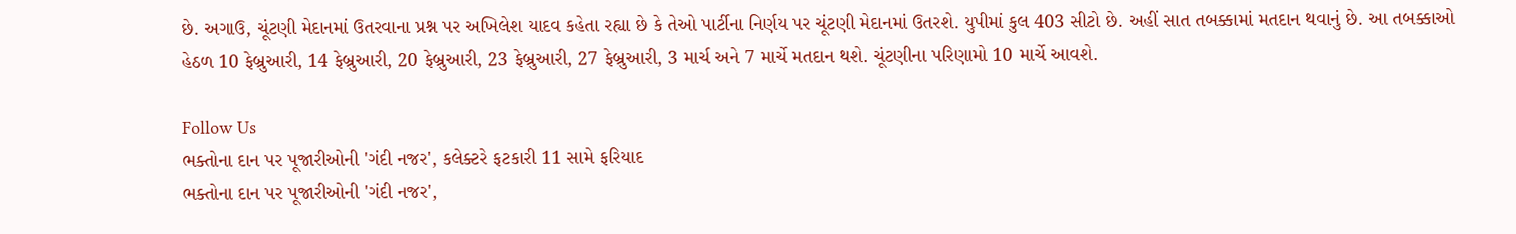છે. અગાઉ, ચૂંટણી મેદાનમાં ઉતરવાના પ્રશ્ન પર અખિલેશ યાદવ કહેતા રહ્યા છે કે તેઓ પાર્ટીના નિર્ણય પર ચૂંટણી મેદાનમાં ઉતરશે. યુપીમાં કુલ 403 સીટો છે. અહીં સાત તબક્કામાં મતદાન થવાનું છે. આ તબક્કાઓ હેઠળ 10 ફેબ્રુઆરી, 14 ફેબ્રુઆરી, 20 ફેબ્રુઆરી, 23 ફેબ્રુઆરી, 27 ફેબ્રુઆરી, 3 માર્ચ અને 7 માર્ચે મતદાન થશે. ચૂંટણીના પરિણામો 10 માર્ચે આવશે.

Follow Us
ભક્તોના દાન પર પૂજારીઓની 'ગંદી નજર', કલેક્ટરે ફટકારી 11 સામે ફરિયાદ
ભક્તોના દાન પર પૂજારીઓની 'ગંદી નજર',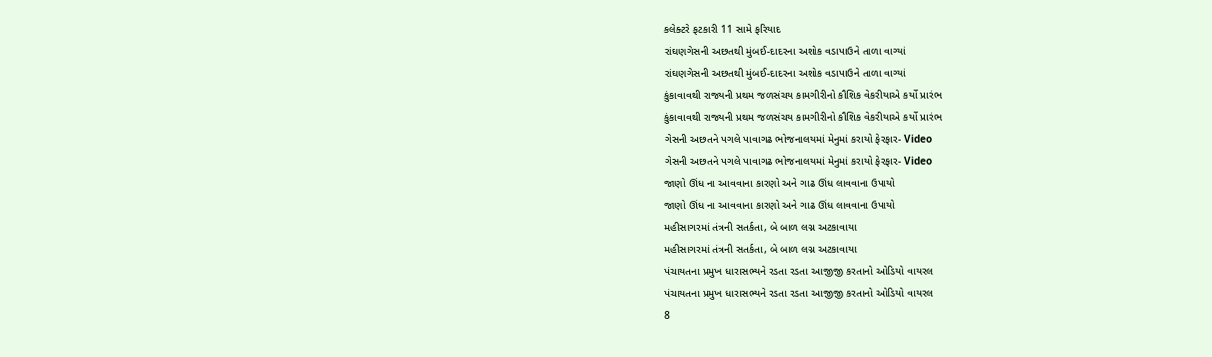કલેક્ટરે ફટકારી 11 સામે ફરિયાદ
રાંઘણગેસની અછતથી મુંબઈ-દાદરના અશોક વડાપાઉને તાળા વાગ્યાં
રાંઘણગેસની અછતથી મુંબઈ-દાદરના અશોક વડાપાઉને તાળા વાગ્યાં
કુંકાવાવથી રાજ્યની પ્રથમ જળસંચય કામગીરીનો કૌશિક વેકરીયાએ કર્યો પ્રારંભ
કુંકાવાવથી રાજ્યની પ્રથમ જળસંચય કામગીરીનો કૌશિક વેકરીયાએ કર્યો પ્રારંભ
ગેસની અછતને પગલે પાવાગઢ ભોજનાલયમાં મેનુમાં કરાયો ફેરફાર- Video
ગેસની અછતને પગલે પાવાગઢ ભોજનાલયમાં મેનુમાં કરાયો ફેરફાર- Video
જાણો ઊંધ ના આવવાના કારણો અને ગાઢ ઊંધ લાવવાના ઉપાયો
જાણો ઊંધ ના આવવાના કારણો અને ગાઢ ઊંધ લાવવાના ઉપાયો
મહીસાગરમાં તંત્રની સતર્કતા, બે બાળ લગ્ન અટકાવાયા
મહીસાગરમાં તંત્રની સતર્કતા, બે બાળ લગ્ન અટકાવાયા
પંચાયતના પ્રમુખ ધારાસભ્યને રડતા રડતા આજીજી કરતાનો ઓડિયો વાયરલ
પંચાયતના પ્રમુખ ધારાસભ્યને રડતા રડતા આજીજી કરતાનો ઓડિયો વાયરલ
8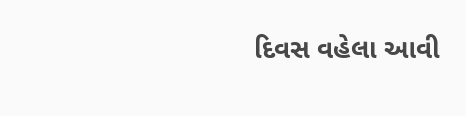દિવસ વહેલા આવી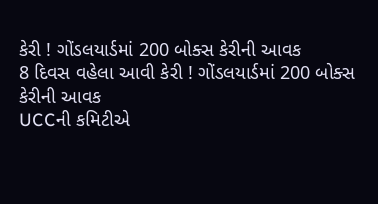કેરી ! ગોંડલયાર્ડમાં 200 બોક્સ કેરીની આવક
8 દિવસ વહેલા આવી કેરી ! ગોંડલયાર્ડમાં 200 બોક્સ કેરીની આવક
UCCની કમિટીએ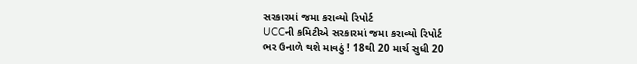સરકારમાં જમા કરાવ્યો રિપોર્ટ
UCCની કમિટીએ સરકારમાં જમા કરાવ્યો રિપોર્ટ
ભર ઉનાળે થશે માવઠું ! 18થી 20 માર્ચ સુધી 20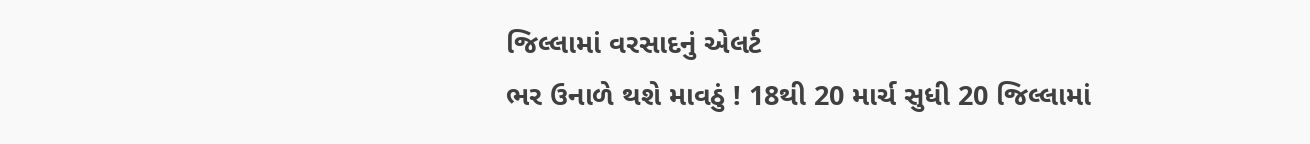જિલ્લામાં વરસાદનું એલર્ટ
ભર ઉનાળે થશે માવઠું ! 18થી 20 માર્ચ સુધી 20 જિલ્લામાં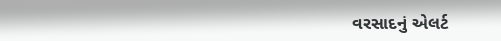વરસાદનું એલર્ટ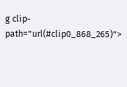g clip-path="url(#clip0_868_265)">